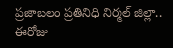ప్రజాబలం ప్రతినిధి నిర్మల్ జిల్లా.. ఈరోజు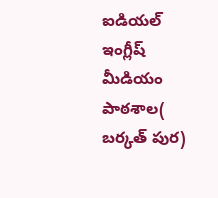ఐడియల్ ఇంగ్లీష్ మీడియం పాఠశాల( బర్కత్ పుర)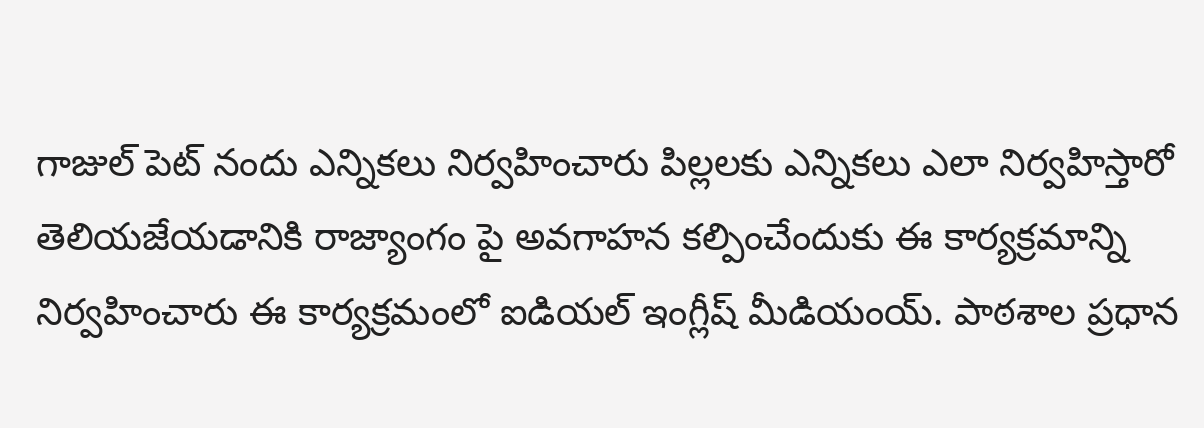గాజుల్ పెట్ నందు ఎన్నికలు నిర్వహించారు పిల్లలకు ఎన్నికలు ఎలా నిర్వహిస్తారో తెలియజేయడానికి రాజ్యాంగం పై అవగాహన కల్పించేందుకు ఈ కార్యక్రమాన్ని నిర్వహించారు ఈ కార్యక్రమంలో ఐడియల్ ఇంగ్లీష్ మీడియంయ్. పాఠశాల ప్రధాన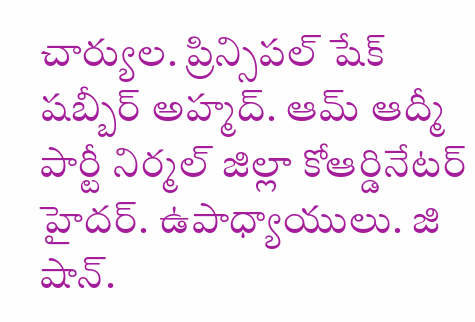చార్యుల. ప్రిన్సిపల్ షేక్ షబ్బీర్ అహ్మద్. ఆమ్ ఆద్మీ పార్టీ నిర్మల్ జిల్లా కోఆర్డినేటర్ హైదర్. ఉపాధ్యాయులు. జి షాన్.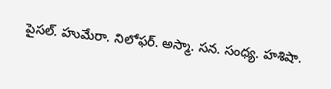పైసల్. హుమేరా. నిలోఫర్. అస్మా. సన. సంధ్య. హశిషా.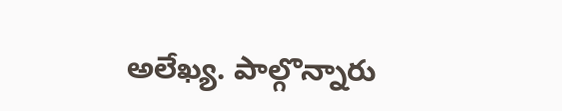అలేఖ్య. పాల్గొన్నారు